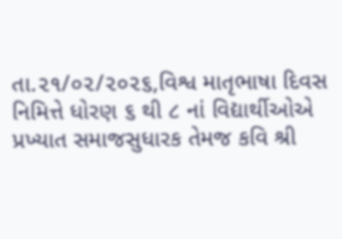તા.૨૧/૦૨/૨૦૨૬,વિશ્વ માતૃભાષા દિવસ નિમિત્તે ધોરણ ૬ થી ૮ નાં વિદ્યાર્થીઓએ પ્રખ્યાત સમાજસુધારક તેમજ કવિ શ્રી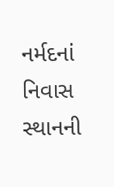નર્મદનાં નિવાસ સ્થાનની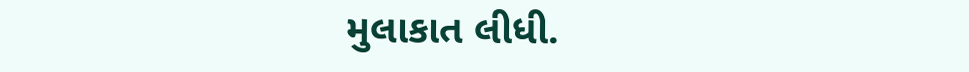મુલાકાત લીધી.